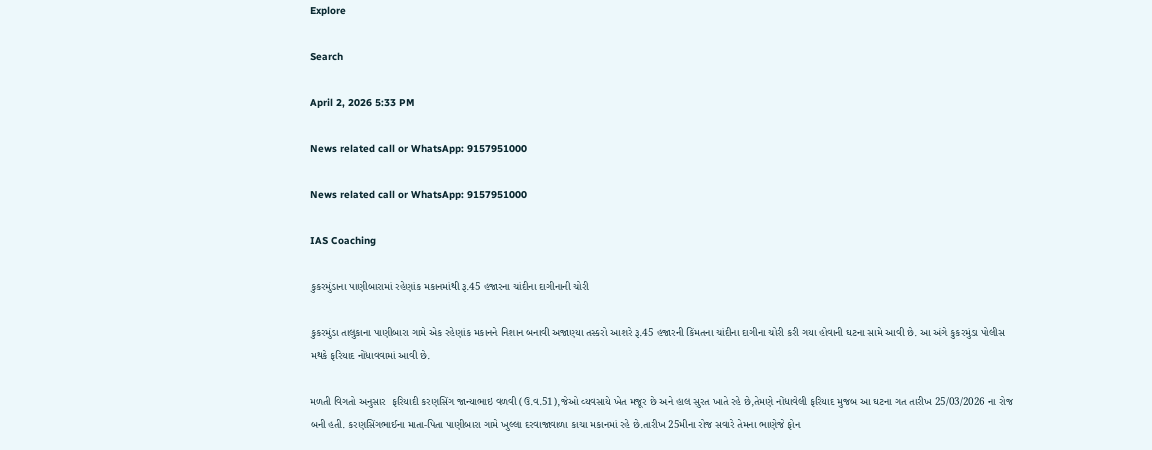Explore

Search

April 2, 2026 5:33 PM

News related call or WhatsApp: 9157951000

News related call or WhatsApp: 9157951000

IAS Coaching

કુકરમુંડાના પાણીબારામાં રહેણાંક મકાનમાંથી રૂ.45 હજારના ચાંદીના દાગીનાની ચોરી

કુકરમુંડા તાલુકાના પાણીબારા ગામે એક રહેણાંક મકાનને નિશાન બનાવી અજાણ્યા તસ્કરો આશરે રૂ.45 હજારની કિંમતના ચાંદીના દાગીના ચોરી કરી ગયા હોવાની ઘટના સામે આવી છે. આ અંગે કુકરમુંડા પોલીસ મથકે ફરિયાદ નોંધાવવામાં આવી છે.

મળતી વિગતો અનુસાર  ફરિયાદી કરણસિંગ જાન્યાભાઇ વળવી (ઉ.વ.51),જેઓ વ્યવસાયે ખેત મજૂર છે અને હાલ સુરત ખાતે રહે છે,તેમણે નોંધાવેલી ફરિયાદ મુજબ આ ઘટના ગત તારીખ 25/03/2026 ના રોજ બની હતી. કરણસિંગભાઈના માતા-પિતા પાણીબારા ગામે ખુલ્લા દરવાજાવાળા કાચા મકાનમાં રહે છે.તારીખ 25મીના રોજ સવારે તેમના ભાણેજે ફોન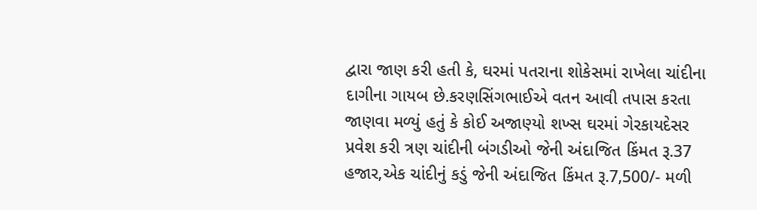દ્વારા જાણ કરી હતી કે, ઘરમાં પતરાના શોકેસમાં રાખેલા ચાંદીના દાગીના ગાયબ છે.કરણસિંગભાઈએ વતન આવી તપાસ કરતા જાણવા મળ્યું હતું કે કોઈ અજાણ્યો શખ્સ ઘરમાં ગેરકાયદેસર પ્રવેશ કરી ત્રણ ચાંદીની બંગડીઓ જેની અંદાજિત કિંમત રૂ.37 હજાર,એક ચાંદીનું કડું જેની અંદાજિત કિંમત રૂ.7,500/- મળી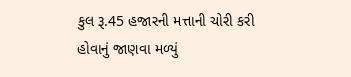કુલ રૂ.45 હજારની મત્તાની ચોરી કરી હોવાનું જાણવા મળ્યું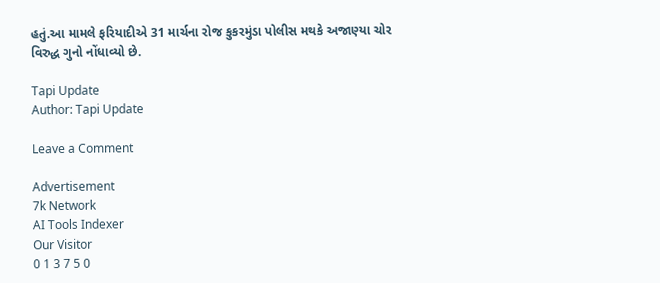હતું.આ મામલે ફરિયાદીએ 31 માર્ચના રોજ કુકરમુંડા પોલીસ મથકે અજાણ્યા ચોર વિરુદ્ધ ગુનો નોંધાવ્યો છે.

Tapi Update
Author: Tapi Update

Leave a Comment

Advertisement
7k Network
AI Tools Indexer
Our Visitor
0 1 3 7 5 0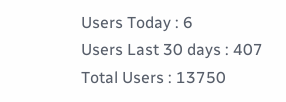Users Today : 6
Users Last 30 days : 407
Total Users : 13750